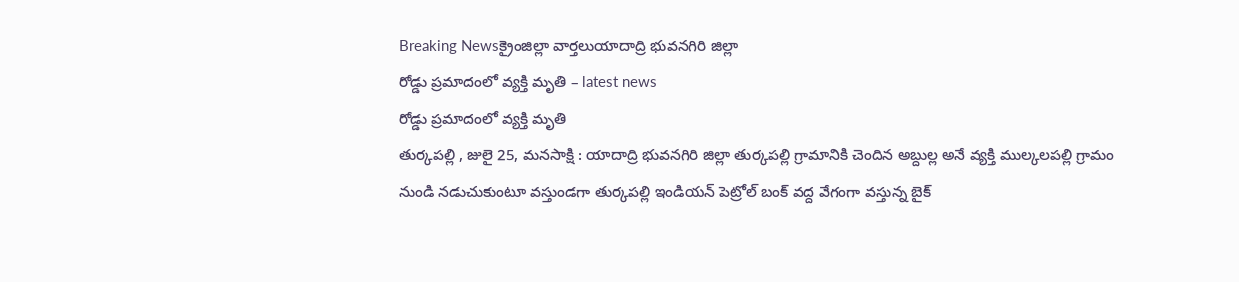Breaking Newsక్రైంజిల్లా వార్తలుయాదాద్రి భువనగిరి జిల్లా
రోడ్డు ప్రమాదంలో వ్యక్తి మృతి – latest news
రోడ్డు ప్రమాదంలో వ్యక్తి మృతి
తుర్కపల్లి , జులై 25, మనసాక్షి : యాదాద్రి భువనగిరి జిల్లా తుర్కపల్లి గ్రామానికి చెందిన అబ్దుల్ల అనే వ్యక్తి ముల్కలపల్లి గ్రామం నుండి నడుచుకుంటూ వస్తుండగా తుర్కపల్లి ఇండియన్ పెట్రోల్ బంక్ వద్ద వేగంగా వస్తున్న బైక్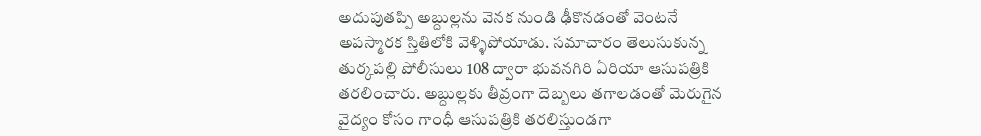అదుపుతప్పి అబ్దుల్లను వెనక నుండి ఢీకొనడంతో వెంటనే అపస్మారక స్తితిలోకి వెళ్ళిపోయాడు. సమాచారం తెలుసుకున్న తుర్కపల్లి పోలీసులు 108 ద్వారా భువనగిరి ఏరియా ఆసుపత్రికి తరలించారు. అబ్దుల్లకు తీవ్రంగా దెబ్బలు తగాలడంతో మెరుగైన వైద్యం కోసం గాంధీ ఆసుపత్రికి తరలిస్తుండగా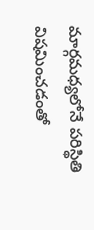మార్గమధ్యలోనే పరిస్థితి విషమించడంతో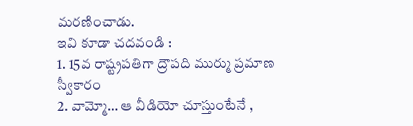మరణించాడు.
ఇవి కూడా చదవండి :
1. 15వ రాష్ట్రపతిగా ద్రౌపది ముర్ము ప్రమాణ స్వీకారం
2. వామ్మో… ఆ వీడియో చూస్తుంటేనే ,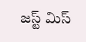జస్ట్ మిస్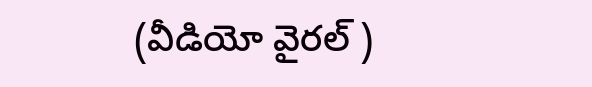(వీడియో వైరల్ )